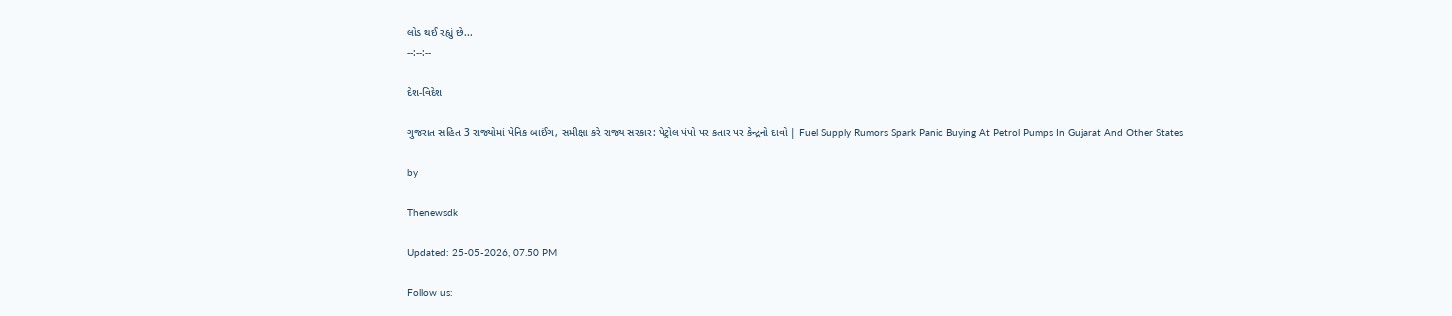લોડ થઈ રહ્યું છે...
--:--:--

દેશ-વિદેશ

ગુજરાત સહિત 3 રાજ્યોમાં પેનિક બાઈંગ, સમીક્ષા કરે રાજ્ય સરકાર: પેટ્રોલ પંપો પર કતાર પર કેન્દ્રનો દાવો | Fuel Supply Rumors Spark Panic Buying At Petrol Pumps In Gujarat And Other States

by

Thenewsdk

Updated: 25-05-2026, 07.50 PM

Follow us: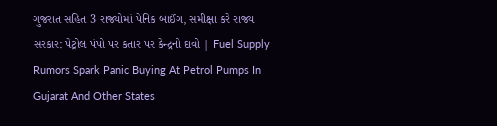ગુજરાત સહિત 3 રાજ્યોમાં પેનિક બાઈંગ, સમીક્ષા કરે રાજ્ય સરકાર: પેટ્રોલ પંપો પર કતાર પર કેન્દ્રનો દાવો | Fuel Supply Rumors Spark Panic Buying At Petrol Pumps In Gujarat And Other States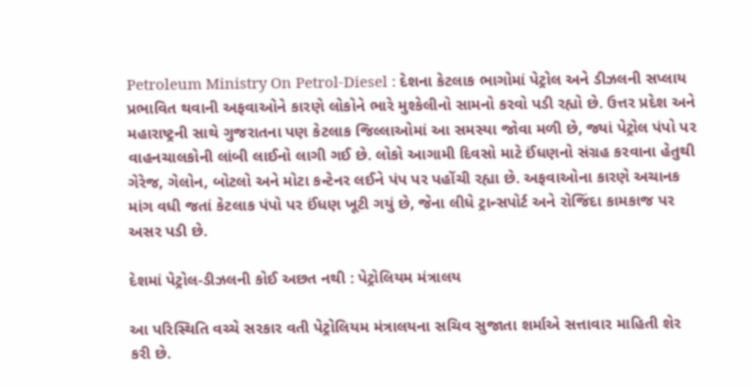Petroleum Ministry On Petrol-Diesel : દેશના કેટલાક ભાગોમાં પેટ્રોલ અને ડીઝલની સપ્લાય પ્રભાવિત થવાની અફવાઓને કારણે લોકોને ભારે મુશ્કેલીનો સામનો કરવો પડી રહ્યો છે. ઉત્તર પ્રદેશ અને મહારાષ્ટ્રની સાથે ગુજરાતના પણ કેટલાક જિલ્લાઓમાં આ સમસ્યા જોવા મળી છે, જ્યાં પેટ્રોલ પંપો પર વાહનચાલકોની લાંબી લાઈનો લાગી ગઈ છે. લોકો આગામી દિવસો માટે ઈંધણનો સંગ્રહ કરવાના હેતુથી ગેરેજ, ગેલોન, બોટલો અને મોટા કન્ટેનર લઈને પંપ પર પહોંચી રહ્યા છે. અફવાઓના કારણે અચાનક માંગ વધી જતાં કેટલાક પંપો પર ઈંધણ ખૂટી ગયું છે, જેના લીધે ટ્રાન્સપોર્ટ અને રોજિંદા કામકાજ પર અસર પડી છે.

દેશમાં પેટ્રોલ-ડીઝલની કોઈ અછત નથી : પેટ્રોલિયમ મંત્રાલય

આ પરિસ્થિતિ વચ્ચે સરકાર વતી પેટ્રોલિયમ મંત્રાલયના સચિવ સુજાતા શર્માએ સત્તાવાર માહિતી શેર કરી છે.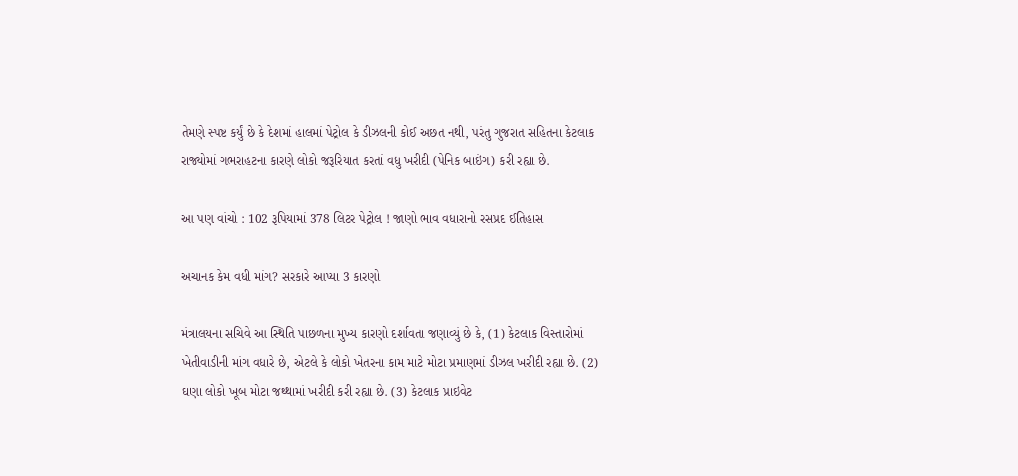તેમણે સ્પષ્ટ કર્યું છે કે દેશમાં હાલમાં પેટ્રોલ કે ડીઝલની કોઈ અછત નથી, પરંતુ ગુજરાત સહિતના કેટલાક રાજ્યોમાં ગભરાહટના કારણે લોકો જરૂરિયાત કરતાં વધુ ખરીદી (પેનિક બાઇંગ) કરી રહ્યા છે.

આ પણ વાંચો : 102 રૂપિયામાં 378 લિટર પેટ્રોલ ! જાણો ભાવ વધારાનો રસપ્રદ ઈતિહાસ

અચાનક કેમ વધી માંગ? સરકારે આપ્યા 3 કારણો

મંત્રાલયના સચિવે આ સ્થિતિ પાછળના મુખ્ય કારણો દર્શાવતા જણાવ્યું છે કે, (1) કેટલાક વિસ્તારોમાં ખેતીવાડીની માંગ વધારે છે, એટલે કે લોકો ખેતરના કામ માટે મોટા પ્રમાણમાં ડીઝલ ખરીદી રહ્યા છે. (2) ઘણા લોકો ખૂબ મોટા જથ્થામાં ખરીદી કરી રહ્યા છે. (3) કેટલાક પ્રાઇવેટ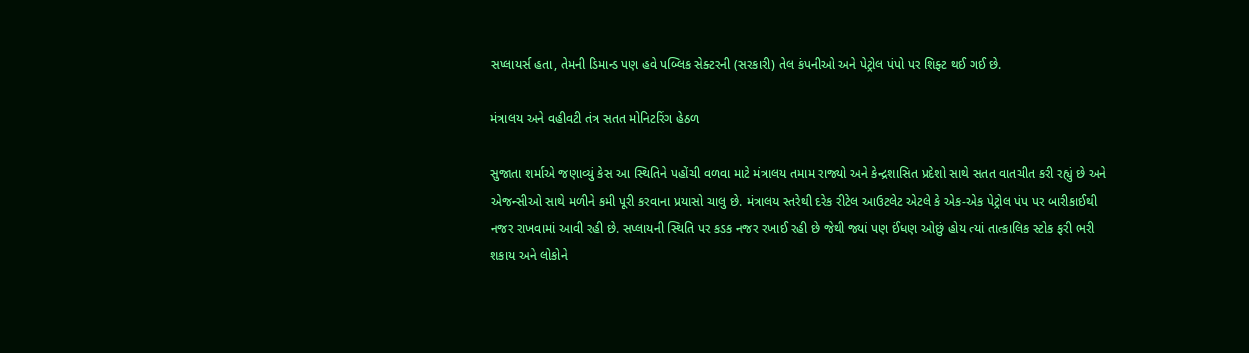સપ્લાયર્સ હતા, તેમની ડિમાન્ડ પણ હવે પબ્લિક સેક્ટરની (સરકારી) તેલ કંપનીઓ અને પેટ્રોલ પંપો પર શિફ્ટ થઈ ગઈ છે.

મંત્રાલય અને વહીવટી તંત્ર સતત મોનિટરિંગ હેઠળ

સુજાતા શર્માએ જણાવ્યું કેસ આ સ્થિતિને પહોંચી વળવા માટે મંત્રાલય તમામ રાજ્યો અને કેન્દ્રશાસિત પ્રદેશો સાથે સતત વાતચીત કરી રહ્યું છે અને એજન્સીઓ સાથે મળીને કમી પૂરી કરવાના પ્રયાસો ચાલુ છે. મંત્રાલય સ્તરેથી દરેક રીટેલ આઉટલેટ એટલે કે એક-એક પેટ્રોલ પંપ પર બારીકાઈથી નજર રાખવામાં આવી રહી છે. સપ્લાયની સ્થિતિ પર કડક નજર રખાઈ રહી છે જેથી જ્યાં પણ ઈંધણ ઓછું હોય ત્યાં તાત્કાલિક સ્ટોક ફરી ભરી શકાય અને લોકોને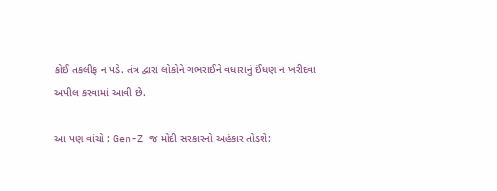કોઈ તકલીફ ન પડે. તંત્ર દ્વારા લોકોને ગભરાઈને વધારાનું ઈંધણ ન ખરીદવા અપીલ કરવામાં આવી છે.

આ પણ વાંચો : Gen-Z જ મોદી સરકારનો અહંકાર તોડશે: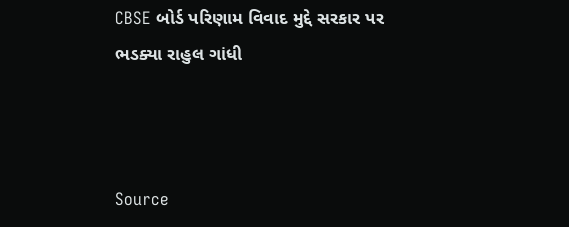CBSE બોર્ડ પરિણામ વિવાદ મુદ્દે સરકાર પર ભડક્યા રાહુલ ગાંધી



Source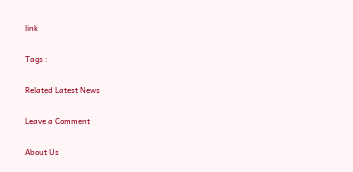link

Tags :

Related Latest News

Leave a Comment

About Us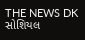THE NEWS DK સોશિયલ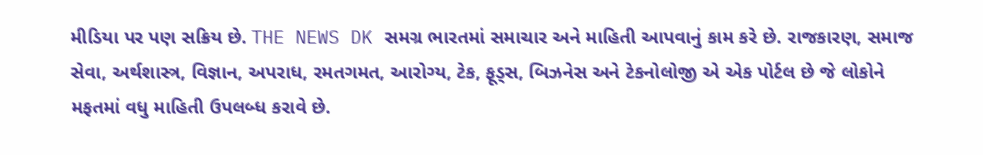મીડિયા પર પણ સક્રિય છે. THE NEWS DK સમગ્ર ભારતમાં સમાચાર અને માહિતી આપવાનું કામ કરે છે. રાજકારણ, સમાજ સેવા, અર્થશાસ્ત્ર, વિજ્ઞાન, અપરાધ, રમતગમત, આરોગ્ય, ટેક, ફૂડ્સ, બિઝનેસ અને ટેકનોલોજી એ એક પોર્ટલ છે જે લોકોને મફતમાં વધુ માહિતી ઉપલબ્ધ કરાવે છે.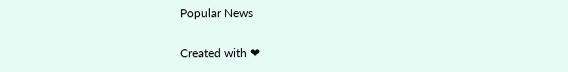Popular News

Created with ❤